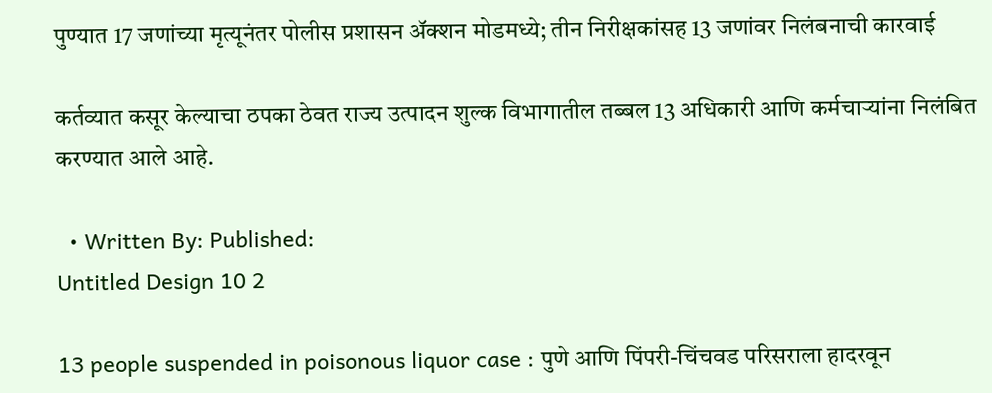पुण्यात 17 जणांच्या मृत्यूनंतर पोलीस प्रशासन अ‍ॅक्शन मोडमध्ये; तीन निरीक्षकांसह 13 जणांवर निलंबनाची कारवाई

कर्तव्यात कसूर केल्याचा ठपका ठेवत राज्य उत्पादन शुल्क विभागातील तब्बल 13 अधिकारी आणि कर्मचाऱ्यांना निलंबित करण्यात आले आहे.

  • Written By: Published:
Untitled Design 10 2

13 people suspended in poisonous liquor case : पुणे आणि पिंपरी-चिंचवड परिसराला हादरवून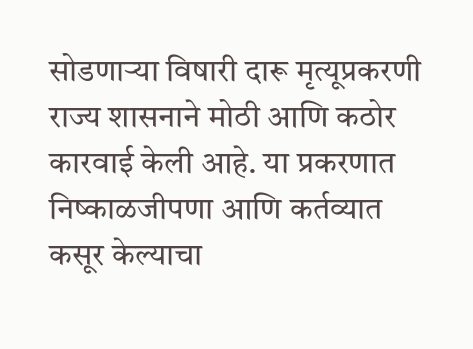सोडणाऱ्या विषारी दारू मृत्यूप्रकरणी राज्य शासनाने मोठी आणि कठोर कारवाई केली आहे. या प्रकरणात निष्काळजीपणा आणि कर्तव्यात कसूर केल्याचा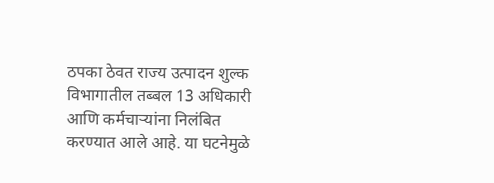ठपका ठेवत राज्य उत्पादन शुल्क विभागातील तब्बल 13 अधिकारी आणि कर्मचाऱ्यांना निलंबित करण्यात आले आहे. या घटनेमुळे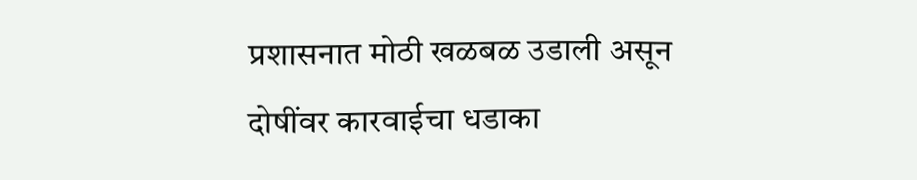प्रशासनात मोठी खळबळ उडाली असून दोषींवर कारवाईचा धडाका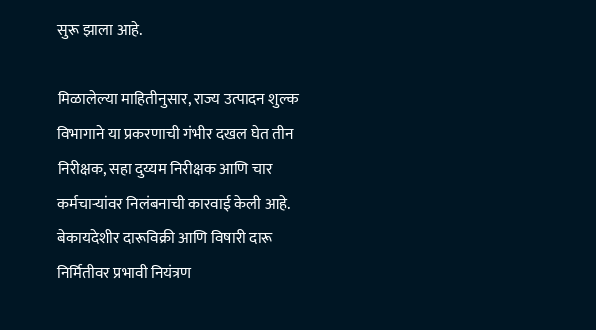सुरू झाला आहे.

मिळालेल्या माहितीनुसार, राज्य उत्पादन शुल्क विभागाने या प्रकरणाची गंभीर दखल घेत तीन निरीक्षक, सहा दुय्यम निरीक्षक आणि चार कर्मचाऱ्यांवर निलंबनाची कारवाई केली आहे. बेकायदेशीर दारूविक्री आणि विषारी दारू निर्मितीवर प्रभावी नियंत्रण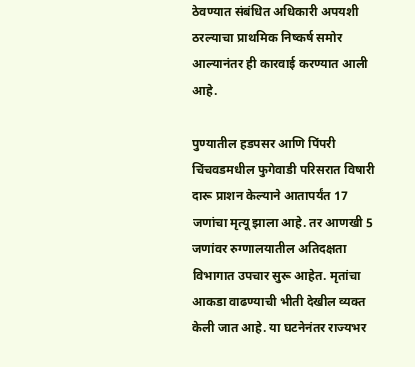ठेवण्यात संबंधित अधिकारी अपयशी ठरल्याचा प्राथमिक निष्कर्ष समोर आल्यानंतर ही कारवाई करण्यात आली आहे.

पुण्यातील हडपसर आणि पिंपरी चिंचवडमधील फुगेवाडी परिसरात विषारी दारू प्राशन केल्याने आतापर्यंत 17 जणांचा मृत्यू झाला आहे. तर आणखी 5 जणांवर रुग्णालयातील अतिदक्षता विभागात उपचार सुरू आहेत. मृतांचा आकडा वाढण्याची भीती देखील व्यक्त केली जात आहे. या घटनेनंतर राज्यभर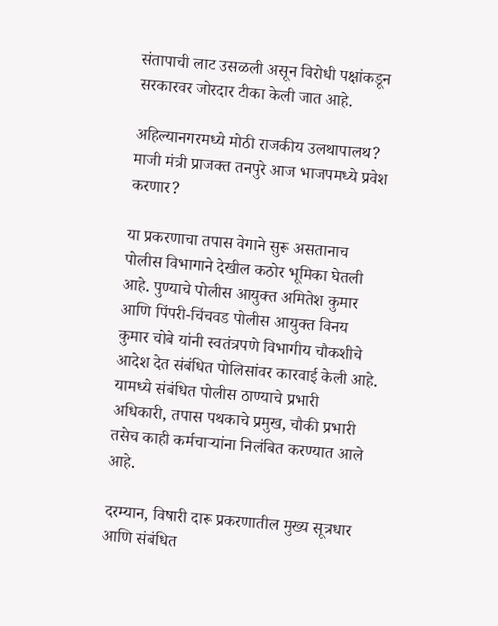संतापाची लाट उसळली असून विरोधी पक्षांकडून सरकारवर जोरदार टीका केली जात आहे.

अहिल्यानगरमध्ये मोठी राजकीय उलथापालथ? माजी मंत्री प्राजक्त तनपुरे आज भाजपमध्ये प्रवेश करणार?

या प्रकरणाचा तपास वेगाने सुरू असतानाच पोलीस विभागाने देखील कठोर भूमिका घेतली आहे. पुण्याचे पोलीस आयुक्त अमितेश कुमार आणि पिंपरी-चिंचवड पोलीस आयुक्त विनय कुमार चोबे यांनी स्वतंत्रपणे विभागीय चौकशीचे आदेश देत संबंधित पोलिसांवर कारवाई केली आहे. यामध्ये संबंधित पोलीस ठाण्याचे प्रभारी अधिकारी, तपास पथकाचे प्रमुख, चौकी प्रभारी तसेच काही कर्मचाऱ्यांना निलंबित करण्यात आले आहे.

दरम्यान, विषारी दारू प्रकरणातील मुख्य सूत्रधार आणि संबंधित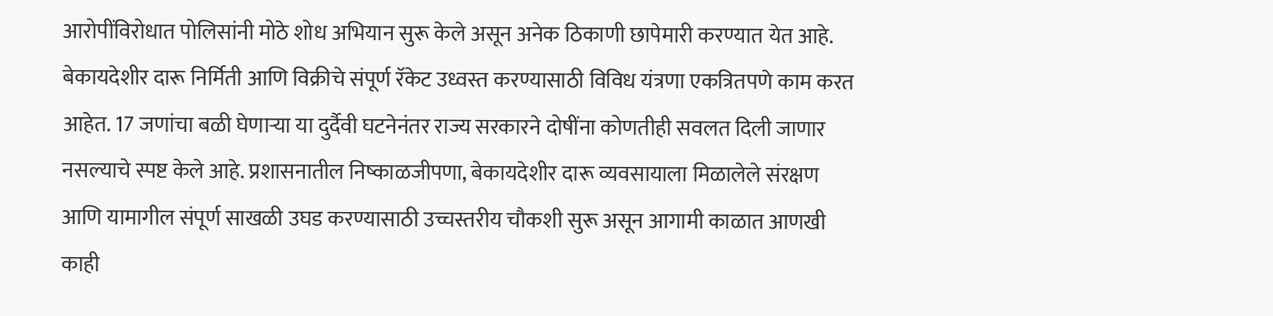आरोपींविरोधात पोलिसांनी मोठे शोध अभियान सुरू केले असून अनेक ठिकाणी छापेमारी करण्यात येत आहे. बेकायदेशीर दारू निर्मिती आणि विक्रीचे संपूर्ण रॅकेट उध्वस्त करण्यासाठी विविध यंत्रणा एकत्रितपणे काम करत आहेत. 17 जणांचा बळी घेणाऱ्या या दुर्दैवी घटनेनंतर राज्य सरकारने दोषींना कोणतीही सवलत दिली जाणार नसल्याचे स्पष्ट केले आहे. प्रशासनातील निष्काळजीपणा, बेकायदेशीर दारू व्यवसायाला मिळालेले संरक्षण आणि यामागील संपूर्ण साखळी उघड करण्यासाठी उच्चस्तरीय चौकशी सुरू असून आगामी काळात आणखी काही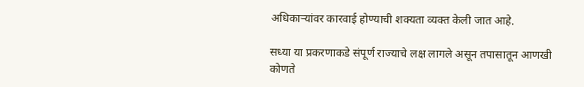अधिकाऱ्यांवर कारवाई होण्याची शक्यता व्यक्त केली जात आहे.

सध्या या प्रकरणाकडे संपूर्ण राज्याचे लक्ष लागले असून तपासातून आणखी कोणते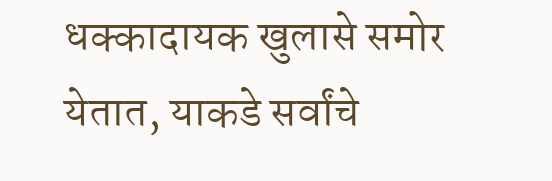धक्कादायक खुलासे समोर येतात, याकडे सर्वांचे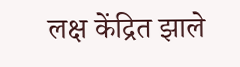लक्ष केंद्रित झाले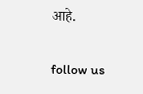आहे.

follow us